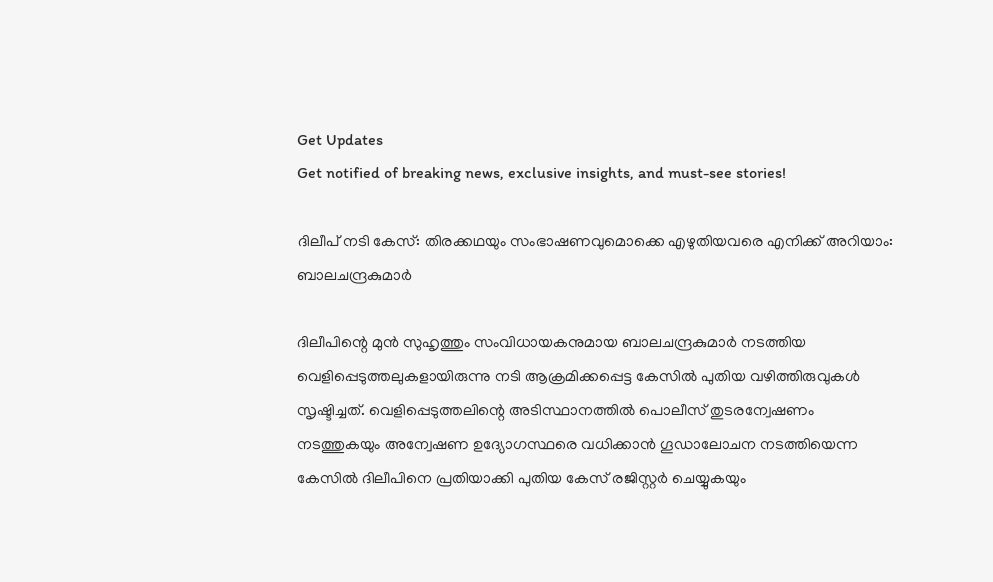Get Updates
Get notified of breaking news, exclusive insights, and must-see stories!

ദിലീപ് നടി കേസ്: തിരക്കഥയും സംഭാഷണവുമൊക്കെ എഴുതിയവരെ എനിക്ക് അറിയാം: ബാലചന്ദ്രകുമാർ

ദിലീപിന്റെ മുന്‍ സുഹൃത്തും സംവിധായകനുമായ ബാലചന്ദ്രകുമാർ നടത്തിയ വെളിപ്പെടുത്തലുകളായിരുന്നു നടി ആക്രമിക്കപ്പെട്ട കേസില്‍ പുതിയ വഴിത്തിരുവുകള്‍ സൃഷ്ടിച്ചത്. വെളിപ്പെടുത്തലിന്റെ അടിസ്ഥാനത്തില്‍ പൊലീസ് തുടരന്വേഷണം നടത്തുകയും അന്വേഷണ ഉദ്യോഗസ്ഥരെ വധിക്കാന്‍ ഗൂഡാലോചന നടത്തിയെന്ന കേസില്‍ ദിലീപിനെ പ്രതിയാക്കി പുതിയ കേസ് രജിസ്റ്റർ ചെയ്യുകയും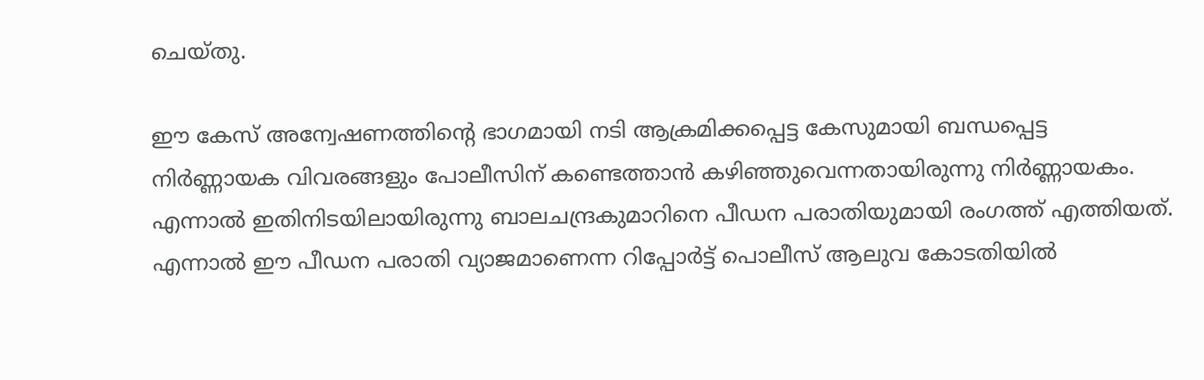ചെയ്തു.

ഈ കേസ് അന്വേഷണത്തിന്റെ ഭാഗമായി നടി ആക്രമിക്കപ്പെട്ട കേസുമായി ബന്ധപ്പെട്ട നിർണ്ണായക വിവരങ്ങളും പോലീസിന് കണ്ടെത്താന്‍ കഴിഞ്ഞുവെന്നതായിരുന്നു നിർണ്ണായകം. എന്നാല്‍ ഇതിനിടയിലായിരുന്നു ബാലചന്ദ്രകുമാറിനെ പീഡന പരാതിയുമായി രംഗത്ത് എത്തിയത്. എന്നാല്‍ ഈ പീഡന പരാതി വ്യാജമാണെന്ന റിപ്പോർട്ട് പൊലീസ് ആലുവ കോടതിയില്‍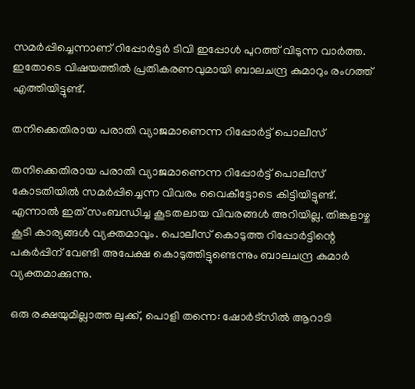സമർപ്പിച്ചെന്നാണ് റിപ്പോർട്ടർ ടിവി ഇപ്പോള്‍ പുറത്ത് വിടുന്ന വാർത്ത. ഇതോടെ വിഷയത്തില്‍ പ്രതികരണവുമായി ബാലചന്ദ്ര കുമാറും രംഗത്ത് എത്തിയിട്ടുണ്ട്.

തനിക്കെതിരായ പരാതി വ്യാജമാണെന്ന റിപ്പോർട്ട് പൊലീസ്

തനിക്കെതിരായ പരാതി വ്യാജമാണെന്ന റിപ്പോർട്ട് പൊലീസ് കോടതിയില്‍ സമർപ്പിച്ചെന്ന വിവരം വൈകീട്ടോടെ കിട്ടിയിട്ടുണ്ട്. എന്നാല്‍ ഇത് സംബന്ധിച്ച കൂടതലായ വിവരങ്ങള്‍ അറിയില്ല. തിങ്കളാഴ്ച കൂടി കാര്യങ്ങള്‍ വ്യക്തമാവും. പൊലീസ് കൊടുത്ത റിപ്പോർട്ടിന്റെ പകർപ്പിന് വേണ്ടി അപേക്ഷ കൊടുത്തിട്ടുണ്ടെന്നും ബാലചന്ദ്ര കുമാർ വ്യക്തമാക്കുന്നു.

ഒരു രക്ഷയുമില്ലാത്ത ലുക്ക്, പൊളി തന്നെ: ഷോർട്സില്‍ ആറാടി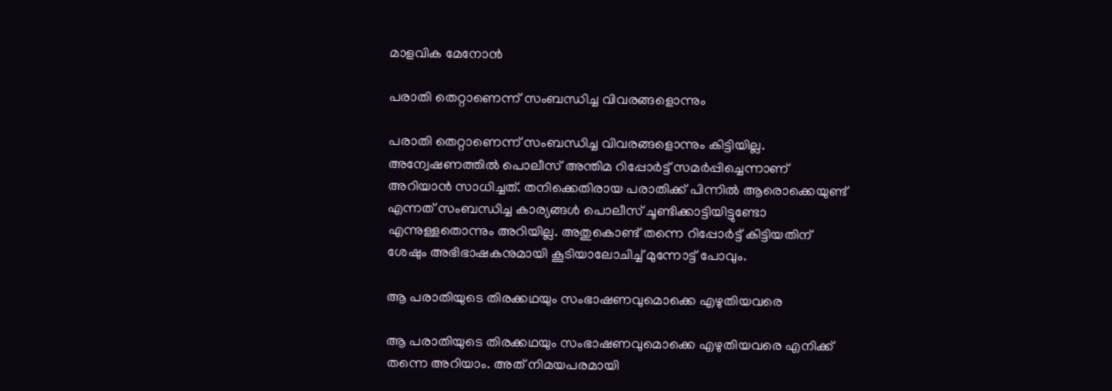മാളവിക മേനോന്‍

പരാതി തെറ്റാണെന്ന് സംബന്ധിച്ച വിവരങ്ങളൊന്നും

പരാതി തെറ്റാണെന്ന് സംബന്ധിച്ച വിവരങ്ങളൊന്നും കിട്ടിയില്ല. അന്വേഷണത്തില്‍ പൊലീസ് അന്തിമ റിപ്പോർട്ട് സമർപ്പിച്ചെന്നാണ് അറിയാന്‍ സാധിച്ചത്. തനിക്കെതിരായ പരാതിക്ക് പിന്നില്‍ ആരൊക്കെയുണ്ട് എന്നത് സംബന്ധിച്ച കാര്യങ്ങള്‍ പൊലീസ് ചൂണ്ടിക്കാട്ടിയിട്ടുണ്ടോ എന്നുള്ളതൊന്നും അറിയില്ല. അതുകൊണ്ട് തന്നെ റിപ്പോർട്ട് കിട്ടിയതിന് ശേഷും അഭിഭാഷകനുമായി കൂടിയാലോചിച്ച് മുന്നോട്ട് പോവും.

ആ പരാതിയുടെ തിരക്കഥയും സംഭാഷണവുമൊക്കെ എഴുതിയവരെ

ആ പരാതിയുടെ തിരക്കഥയും സംഭാഷണവുമൊക്കെ എഴുതിയവരെ എനിക്ക് തന്നെ അറിയാം. അത് നിമയപരമായി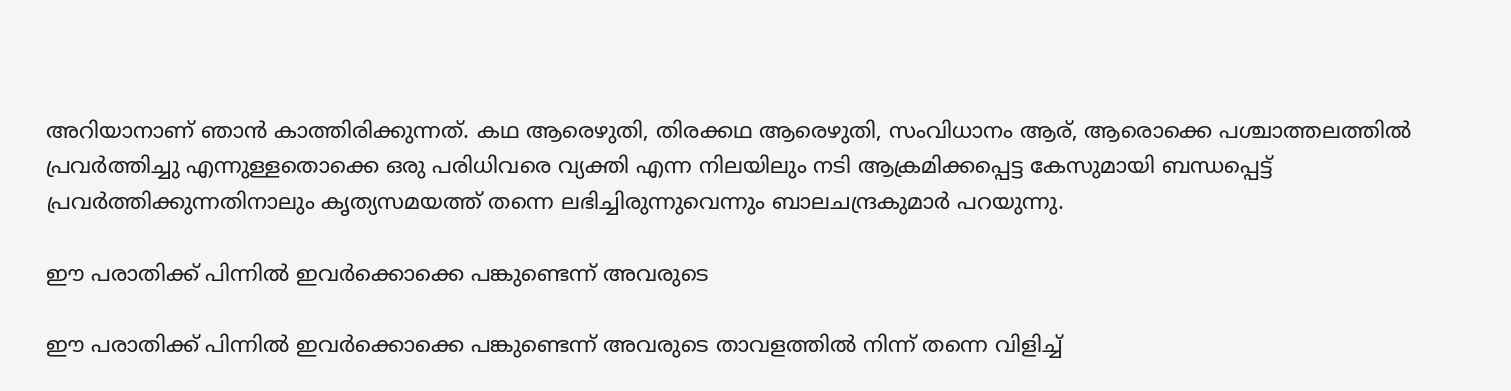അറിയാനാണ് ഞാന്‍ കാത്തിരിക്കുന്നത്. കഥ ആരെഴുതി, തിരക്കഥ ആരെഴുതി, സംവിധാനം ആര്, ആരൊക്കെ പശ്ചാത്തലത്തില്‍ പ്രവർത്തിച്ചു എന്നുള്ളതൊക്കെ ഒരു പരിധിവരെ വ്യക്തി എന്ന നിലയിലും നടി ആക്രമിക്കപ്പെട്ട കേസുമായി ബന്ധപ്പെട്ട് പ്രവർത്തിക്കുന്നതിനാലും കൃത്യസമയത്ത് തന്നെ ലഭിച്ചിരുന്നുവെന്നും ബാലചന്ദ്രകുമാർ പറയുന്നു.

ഈ പരാതിക്ക് പിന്നില്‍ ഇവർക്കൊക്കെ പങ്കുണ്ടെന്ന് അവരുടെ

ഈ പരാതിക്ക് പിന്നില്‍ ഇവർക്കൊക്കെ പങ്കുണ്ടെന്ന് അവരുടെ താവളത്തില്‍ നിന്ന് തന്നെ വിളിച്ച്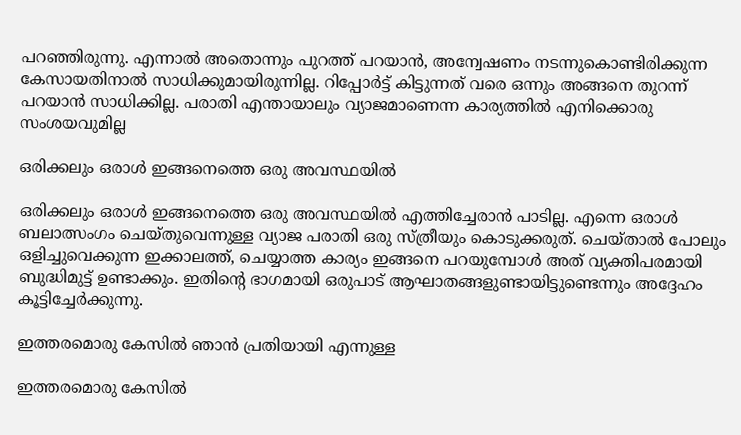പറഞ്ഞിരുന്നു. എന്നാല്‍ അതൊന്നും പുറത്ത് പറയാന്‍, അന്വേഷണം നടന്നുകൊണ്ടിരിക്കുന്ന കേസായതിനാല്‍ സാധിക്കുമായിരുന്നില്ല. റിപ്പോർട്ട് കിട്ടുന്നത് വരെ ഒന്നും അങ്ങനെ തുറന്ന് പറയാന്‍ സാധിക്കില്ല. പരാതി എന്തായാലും വ്യാജമാണെന്ന കാര്യത്തില്‍ എനിക്കൊരു സംശയവുമില്ല

ഒരിക്കലും ഒരാള്‍ ഇങ്ങനെത്തെ ഒരു അവസ്ഥയില്‍

ഒരിക്കലും ഒരാള്‍ ഇങ്ങനെത്തെ ഒരു അവസ്ഥയില്‍ എത്തിച്ചേരാന്‍ പാടില്ല. എന്നെ ഒരാള്‍ ബലാത്സംഗം ചെയ്തുവെന്നുള്ള വ്യാജ പരാതി ഒരു സ്ത്രീയും കൊടുക്കരുത്. ചെയ്താല്‍ പോലും ഒളിച്ചുവെക്കുന്ന ഇക്കാലത്ത്, ചെയ്യാത്ത കാര്യം ഇങ്ങനെ പറയുമ്പോള്‍ അത് വ്യക്തിപരമായി ബുദ്ധിമുട്ട് ഉണ്ടാക്കും. ഇതിന്റെ ഭാഗമായി ഒരുപാട് ആഘാതങ്ങളുണ്ടായിട്ടുണ്ടെന്നും അദ്ദേഹം കൂട്ടിച്ചേർക്കുന്നു.

ഇത്തരമൊരു കേസില്‍ ഞാന്‍ പ്രതിയായി എന്നുള്ള

ഇത്തരമൊരു കേസില്‍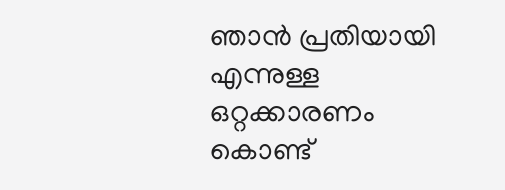ഞാന്‍ പ്രതിയായി എന്നുള്ള ഒറ്റക്കാരണം കൊണ്ട്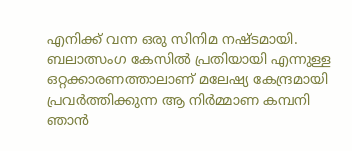എനിക്ക് വന്ന ഒരു സിനിമ നഷ്ടമായി. ബലാത്സംഗ കേസില്‍ പ്രതിയായി എന്നുള്ള ഒറ്റക്കാരണത്താലാണ് മലേഷ്യ കേന്ദ്രമായി പ്രവർത്തിക്കുന്ന ആ നിർമ്മാണ കമ്പനി ഞാന്‍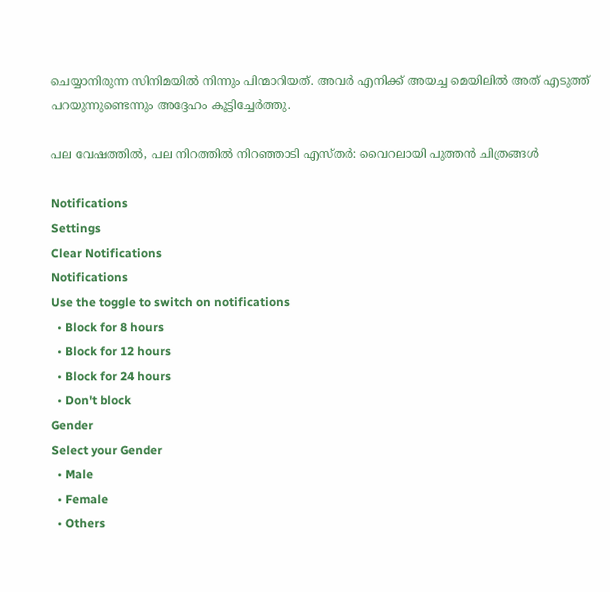ചെയ്യാനിരുന്ന സിനിമയില്‍ നിന്നും പിന്മാറിയത്. അവർ എനിക്ക് അയച്ച മെയിലില്‍ അത് എടുത്ത് പറയുന്നുണ്ടെന്നും അദ്ദേഹം കൂട്ടിച്ചേർത്തു.

പല വേഷത്തില്‍, പല നിറത്തില്‍ നിറഞ്ഞാടി എസ്തർ: വൈറലായി പുത്തന്‍ ചിത്രങ്ങള്‍

Notifications
Settings
Clear Notifications
Notifications
Use the toggle to switch on notifications
  • Block for 8 hours
  • Block for 12 hours
  • Block for 24 hours
  • Don't block
Gender
Select your Gender
  • Male
  • Female
  • Others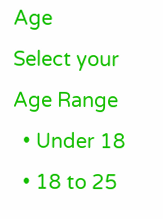Age
Select your Age Range
  • Under 18
  • 18 to 25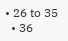• 26 to 35
  • 36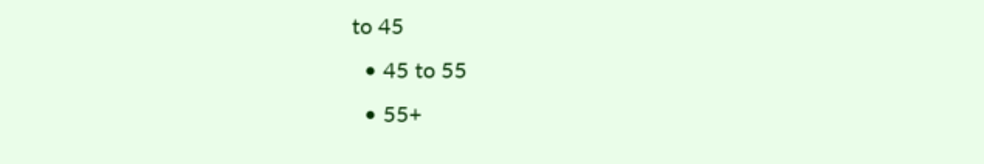to 45
  • 45 to 55
  • 55+